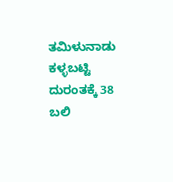ತಮಿಳುನಾಡು ಕಳ್ಳಬಟ್ಟಿ ದುರಂತಕ್ಕೆ 38 ಬಲಿ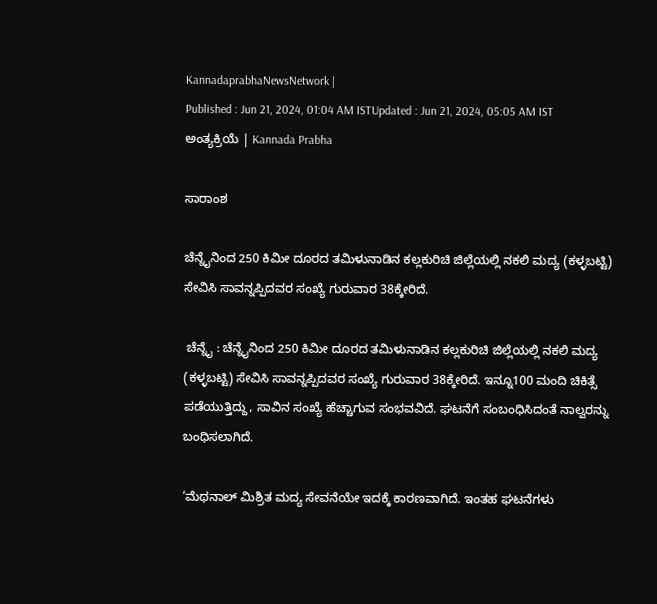KannadaprabhaNewsNetwork |
Published : Jun 21, 2024, 01:04 AM ISTUpdated : Jun 21, 2024, 05:05 AM IST
ಅಂತ್ಯಕ್ರಿಯೆ | Kannada Prabha

ಸಾರಾಂಶ

ಚೆನ್ನೈನಿಂದ 250 ಕಿಮೀ ದೂರದ ತಮಿಳುನಾಡಿನ ಕಲ್ಲಕುರಿಚಿ ಜಿಲ್ಲೆಯಲ್ಲಿ ನಕಲಿ ಮದ್ಯ (ಕಳ್ಳಬಟ್ಟಿ) ಸೇವಿಸಿ ಸಾವನ್ನಪ್ಪಿದವರ ಸಂಖ್ಯೆ ಗುರುವಾರ 38ಕ್ಕೇರಿದೆ.

 ಚೆನ್ನೈ : ಚೆನ್ನೈನಿಂದ 250 ಕಿಮೀ ದೂರದ ತಮಿಳುನಾಡಿನ ಕಲ್ಲಕುರಿಚಿ ಜಿಲ್ಲೆಯಲ್ಲಿ ನಕಲಿ ಮದ್ಯ (ಕಳ್ಳಬಟ್ಟಿ) ಸೇವಿಸಿ ಸಾವನ್ನಪ್ಪಿದವರ ಸಂಖ್ಯೆ ಗುರುವಾರ 38ಕ್ಕೇರಿದೆ. ಇನ್ನೂ100 ಮಂದಿ ಚಿಕಿತ್ಸೆ ಪಡೆಯುತ್ತಿದ್ದು, ಸಾವಿನ ಸಂಖ್ಯೆ ಹೆಚ್ಚಾಗುವ ಸಂಭವವಿದೆ. ಘಟನೆಗೆ ಸಂಬಂಧಿಸಿದಂತೆ ನಾಲ್ವರನ್ನು ಬಂಧಿಸಲಾಗಿದೆ.

‘ಮೆಥನಾಲ್‌ ಮಿಶ್ರಿತ ಮದ್ಯ ಸೇವನೆಯೇ ಇದಕ್ಕೆ ಕಾರಣವಾಗಿದೆ. ಇಂತಹ ಘಟನೆಗಳು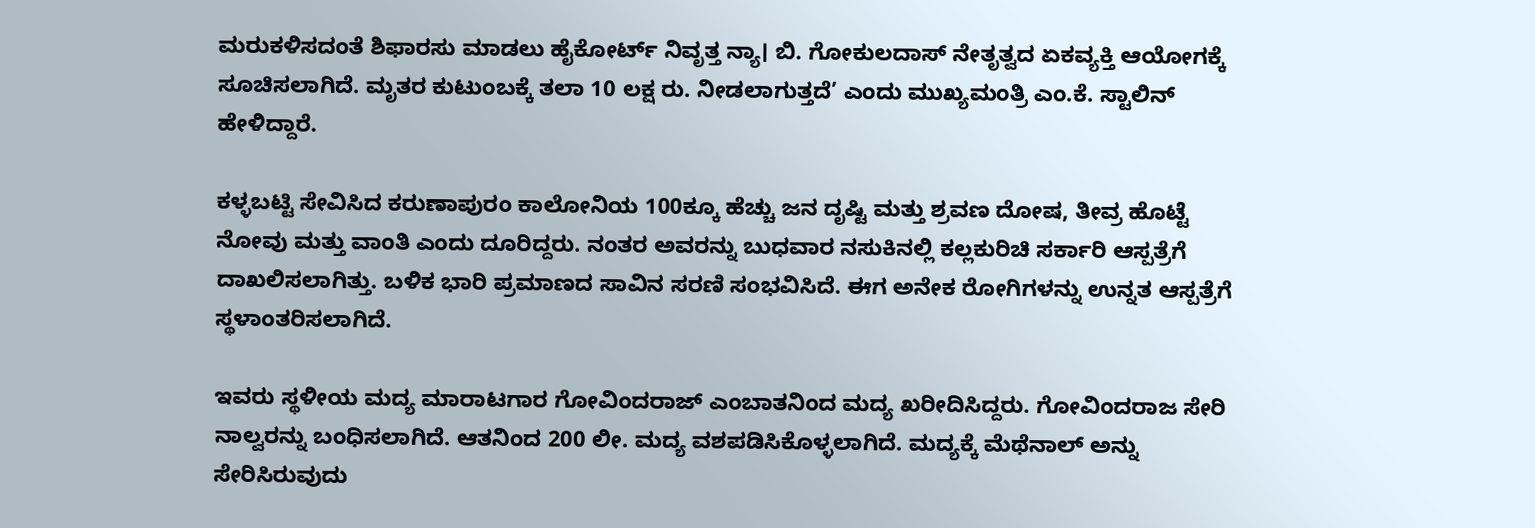ಮರುಕಳಿಸದಂತೆ ಶಿಫಾರಸು ಮಾಡಲು ಹೈಕೋರ್ಟ್ ನಿವೃತ್ತ ನ್ಯಾ। ಬಿ. ಗೋಕುಲದಾಸ್ ನೇತೃತ್ವದ ಏಕವ್ಯಕ್ತಿ ಆಯೋಗಕ್ಕೆ ಸೂಚಿಸಲಾಗಿದೆ. ಮೃತರ ಕುಟುಂಬಕ್ಕೆ ತಲಾ 10 ಲಕ್ಷ ರು. ನೀಡಲಾಗುತ್ತದೆ’ ಎಂದು ಮುಖ್ಯಮಂತ್ರಿ ಎಂ.ಕೆ. ಸ್ಟಾಲಿನ್‌ ಹೇಳಿದ್ದಾರೆ.

ಕಳ್ಳಬಟ್ಟಿ ಸೇವಿಸಿದ ಕರುಣಾಪುರಂ ಕಾಲೋನಿಯ 100ಕ್ಕೂ ಹೆಚ್ಚು ಜನ ದೃಷ್ಟಿ ಮತ್ತು ಶ್ರವಣ ದೋಷ, ತೀವ್ರ ಹೊಟ್ಟೆ ನೋವು ಮತ್ತು ವಾಂತಿ ಎಂದು ದೂರಿದ್ದರು. ನಂತರ ಅವರನ್ನು ಬುಧವಾರ ನಸುಕಿನಲ್ಲಿ ಕಲ್ಲಕುರಿಚಿ ಸರ್ಕಾರಿ ಆಸ್ಪತ್ರೆಗೆ ದಾಖಲಿಸಲಾಗಿತ್ತು. ಬಳಿಕ ಭಾರಿ ಪ್ರಮಾಣದ ಸಾವಿನ ಸರಣಿ ಸಂಭವಿಸಿದೆ. ಈಗ ಅನೇಕ ರೋಗಿಗಳನ್ನು ಉನ್ನತ ಆಸ್ಪತ್ರೆಗೆ ಸ್ಥಳಾಂತರಿಸಲಾಗಿದೆ.

ಇವರು ಸ್ಥಳೀಯ ಮದ್ಯ ಮಾರಾಟಗಾರ ಗೋವಿಂದರಾಜ್ ಎಂಬಾತನಿಂದ ಮದ್ಯ ಖರೀದಿಸಿದ್ದರು. ಗೋವಿಂದರಾಜ ಸೇರಿ ನಾಲ್ವರನ್ನು ಬಂಧಿಸಲಾಗಿದೆ. ಆತನಿಂದ 200 ಲೀ. ಮದ್ಯ ವಶಪಡಿಸಿಕೊಳ್ಳಲಾಗಿದೆ. ಮದ್ಯಕ್ಕೆ ಮೆಥೆನಾಲ್ ಅನ್ನು ಸೇರಿಸಿರುವುದು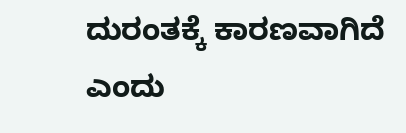ದುರಂತಕ್ಕೆ ಕಾರಣವಾಗಿದೆ ಎಂದು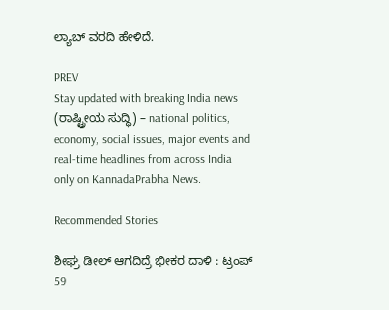ಲ್ಯಾಬ್‌ ವರದಿ ಹೇಳಿದೆ.

PREV
Stay updated with breaking India news (ರಾಷ್ಟ್ರೀಯ ಸುದ್ಧಿ) – national politics, economy, social issues, major events and real‑time headlines from across India only on KannadaPrabha News.

Recommended Stories

ಶೀಘ್ರ ಡೀಲ್‌ ಆಗದಿದ್ರೆ ಭೀಕರ ದಾಳಿ : ಟ್ರಂಪ್‌
59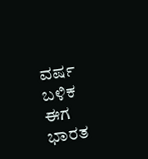ವರ್ಷ ಬಳಿಕ ಈಗ ಭಾರತ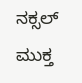ನಕ್ಸಲ್‌ ಮುಕ್ತ